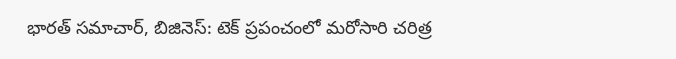భారత్ సమాచార్, బిజినెస్: టెక్ ప్రపంచంలో మరోసారి చరిత్ర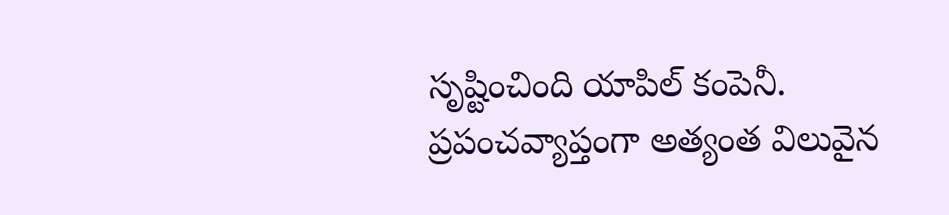సృష్టించింది యాపిల్ కంపెనీ. ప్రపంచవ్యాప్తంగా అత్యంత విలువైన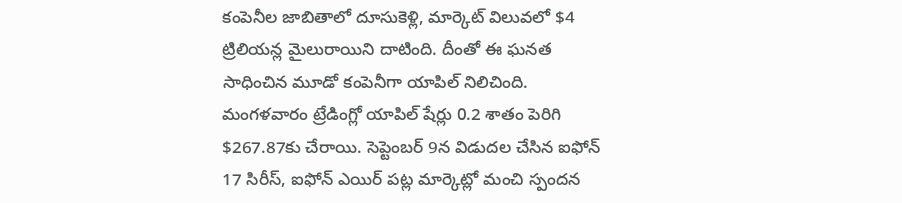కంపెనీల జాబితాలో దూసుకెళ్లి, మార్కెట్ విలువలో $4 ట్రిలియన్ల మైలురాయిని దాటింది. దీంతో ఈ ఘనత సాధించిన మూడో కంపెనీగా యాపిల్ నిలిచింది. మంగళవారం ట్రేడింగ్లో యాపిల్ షేర్లు 0.2 శాతం పెరిగి $267.87కు చేరాయి. సెప్టెంబర్ 9న విడుదల చేసిన ఐఫోన్ 17 సిరీస్, ఐఫోన్ ఎయిర్ పట్ల మార్కెట్లో మంచి స్పందన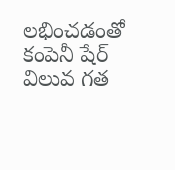లభించడంతో కంపెనీ షేర్ విలువ గత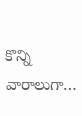కొన్ని వారాలుగా…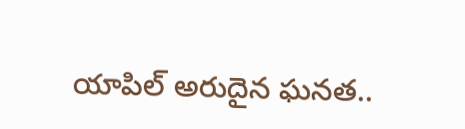యాపిల్ అరుదైన ఘనత..